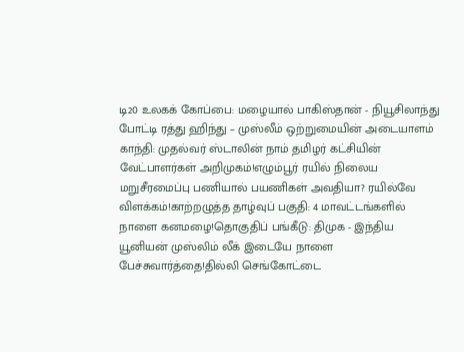டி20 உலகக் கோப்பை: மழையால் பாகிஸ்தான் - நியூசிலாந்து போட்டி ரத்து ஹிந்து – முஸ்லீம் ஒற்றுமையின் அடையாளம் காந்தி: முதல்வர் ஸ்டாலின் நாம் தமிழர் கட்சியின் வேட்பாளர்கள் அறிமுகம்!எழும்பூர் ரயில் நிலைய மறுசீரமைப்பு பணியால் பயணிகள் அவதியா? ரயில்வே விளக்கம்!காற்றழுத்த தாழ்வுப் பகுதி: 4 மாவட்டங்களில் நாளை கனமழை!தொகுதிப் பங்கீடு: திமுக - இந்திய யூனியன் முஸ்லிம் லீக் இடையே நாளை பேச்சுவார்த்தை!தில்லி செங்கோட்டை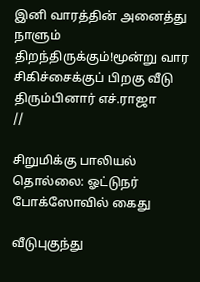இனி வாரத்தின் அனைத்து நாளும் திறந்திருக்கும்!மூன்று வார சிகிச்சைக்குப் பிறகு வீடு திரும்பினார் எச்.ராஜா
//

சிறுமிக்கு பாலியல் தொல்லை: ஓட்டுநர் போக்ஸோவில் கைது

வீடுபுகுந்து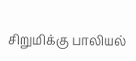சிறுமிக்கு பாலியல்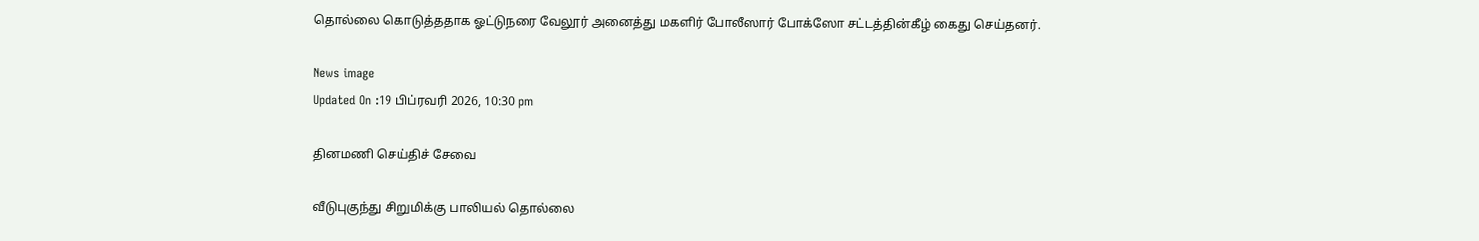தொல்லை கொடுத்ததாக ஓட்டுநரை வேலூர் அனைத்து மகளிர் போலீஸார் போக்ஸோ சட்டத்தின்கீழ் கைது செய்தனர்.

News image
Updated On :19 பிப்ரவரி 2026, 10:30 pm

தினமணி செய்திச் சேவை

வீடுபுகுந்து சிறுமிக்கு பாலியல் தொல்லை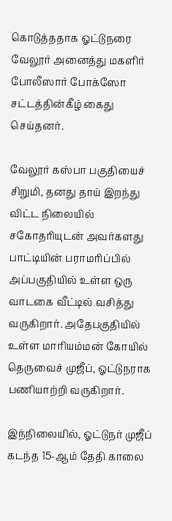கொடுத்ததாக ஓட்டுநரை வேலூர் அனைத்து மகளிர் போலீஸார் போக்ஸோ சட்டத்தின்கீழ் கைது செய்தனர்.

வேலூர் கஸ்பா பகுதியைச் சிறுமி, தனது தாய் இறந்து விட்ட நிலையில் சகோதரியுடன் அவர்களது பாட்டியின் பராமரிப்பில் அப்பகுதியில் உள்ள ஒரு வாடகை வீட்டில் வசித்து வருகிறார். அதேபகுதியில் உள்ள மாரியம்மன் கோயில் தெருவைச் முஜீப், ஓட்டுநராக பணியாற்றி வருகிறார்.

இந்நிலையில், ஓட்டுநர் முஜீப் கடந்த 15-ஆம் தேதி காலை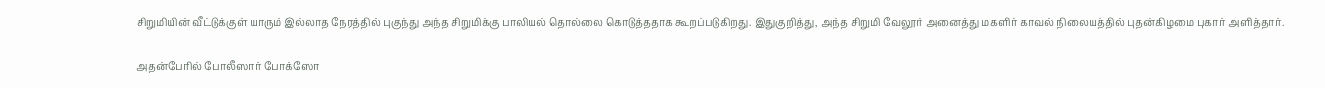சிறுமியின் வீட்டுக்குள் யாரும் இல்லாத நேரத்தில் புகுந்து அந்த சிறுமிக்கு பாலியல் தொல்லை கொடுத்ததாக கூறப்படுகிறது. இதுகுறித்து, அந்த சிறுமி வேலூர் அனைத்து மகளிர் காவல் நிலையத்தில் புதன்கிழமை புகார் அளித்தார்.

அதன்பேரில் போலீஸார் போக்ஸோ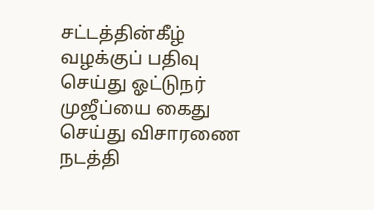சட்டத்தின்கீழ் வழக்குப் பதிவு செய்து ஓட்டுநர் முஜீப்யை கைது செய்து விசாரணை நடத்தி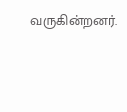வருகின்றனர்.